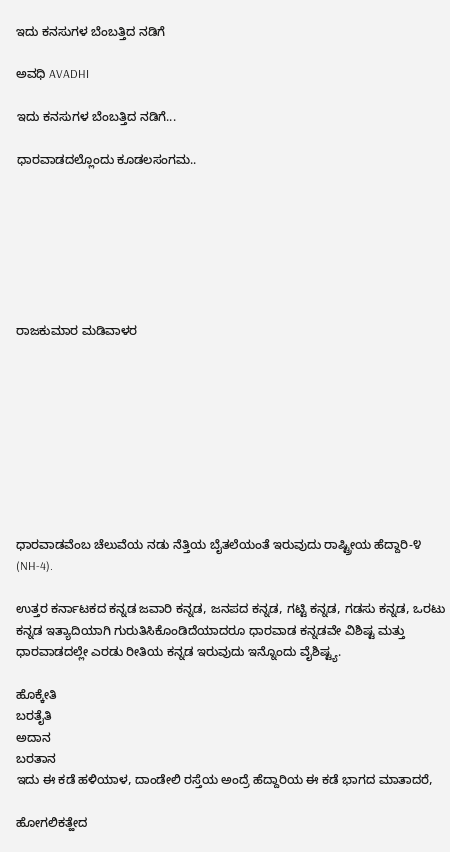ಇದು ಕನಸುಗಳ ಬೆಂಬತ್ತಿದ ನಡಿಗೆ‍

ಅವಧಿ AVADHI

ಇದು ಕನಸುಗಳ ಬೆಂಬತ್ತಿದ ನಡಿಗೆ...

ಧಾರವಾಡದಲ್ಲೊಂದು ಕೂಡಲಸಂಗಮ..







ರಾಜಕುಮಾರ ಮಡಿವಾಳರ









ಧಾರವಾಡವೆಂಬ ಚೆಲುವೆಯ ನಡು ನೆತ್ತಿಯ ಬೈತಲೆಯಂತೆ ಇರುವುದು ರಾಷ್ಟ್ರೀಯ ಹೆದ್ದಾರಿ-೪ (NH-4).

ಉತ್ತರ ಕರ್ನಾಟಕದ ಕನ್ನಡ ಜವಾರಿ ಕನ್ನಡ, ಜನಪದ ಕನ್ನಡ, ಗಟ್ಟಿ ಕನ್ನಡ, ಗಡಸು ಕನ್ನಡ, ಒರಟು ಕನ್ನಡ ಇತ್ಯಾದಿಯಾಗಿ ಗುರುತಿಸಿಕೊಂಡಿದೆಯಾದರೂ ಧಾರವಾಡ ಕನ್ನಡವೇ ವಿಶಿಷ್ಟ ಮತ್ತು ಧಾರವಾಡದಲ್ಲೇ ಎರಡು ರೀತಿಯ ಕನ್ನಡ ಇರುವುದು ಇನ್ನೊಂದು ವೈಶಿಷ್ಟ್ಯ.

ಹೊಕ್ಕೇತಿ
ಬರತೈತಿ
ಅದಾನ
ಬರತಾನ
ಇದು ಈ ಕಡೆ ಹಳಿಯಾಳ, ದಾಂಡೇಲಿ ರಸ್ತೆಯ ಅಂದ್ರೆ ಹೆದ್ದಾರಿಯ ಈ ಕಡೆ ಭಾಗದ ಮಾತಾದರೆ,

ಹೋಗಲಿಕತ್ಹೇದ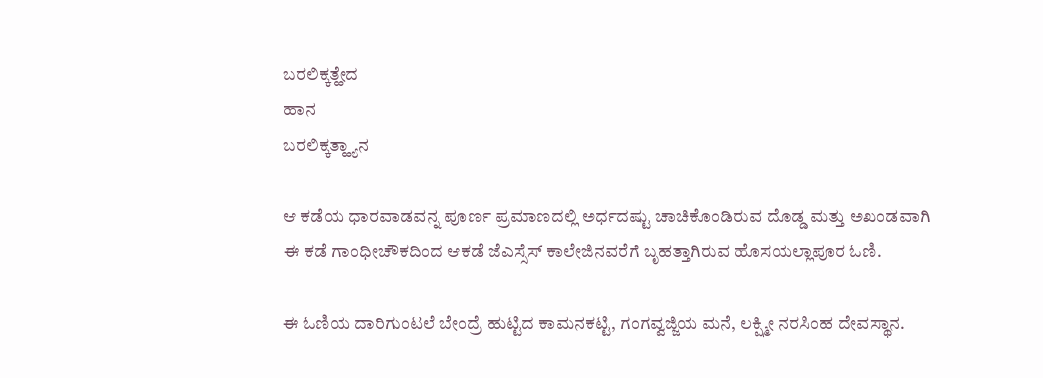ಬರಲಿಕ್ಕತ್ಹೇದ
ಹಾನ
ಬರಲಿಕ್ಕತ್ಹ್ಯಾನ

ಆ ಕಡೆಯ ಧಾರವಾಡವನ್ನ ಪೂರ್ಣ ಪ್ರಮಾಣದಲ್ಲಿ ಅರ್ಧದಷ್ಟು ಚಾಚಿಕೊಂಡಿರುವ ದೊಡ್ಡ ಮತ್ತು ಅಖಂಡವಾಗಿ ಈ ಕಡೆ ಗಾಂಧೀಚೌಕದಿಂದ ಆಕಡೆ ಜೆಎಸ್ಸೆಸ್ ಕಾಲೇಜಿನವರೆಗೆ ಬೃಹತ್ತಾಗಿರುವ ಹೊಸಯಲ್ಲಾಪೂರ ಓಣಿ.

ಈ ಓಣಿಯ ದಾರಿಗುಂಟಲೆ ಬೇಂದ್ರೆ ಹುಟ್ಟಿದ ಕಾಮನಕಟ್ಟಿ, ಗಂಗವ್ವಜ್ಜಿಯ ಮನೆ, ಲಕ್ಷ್ಮೀ ನರಸಿಂಹ ದೇವಸ್ಥಾನ.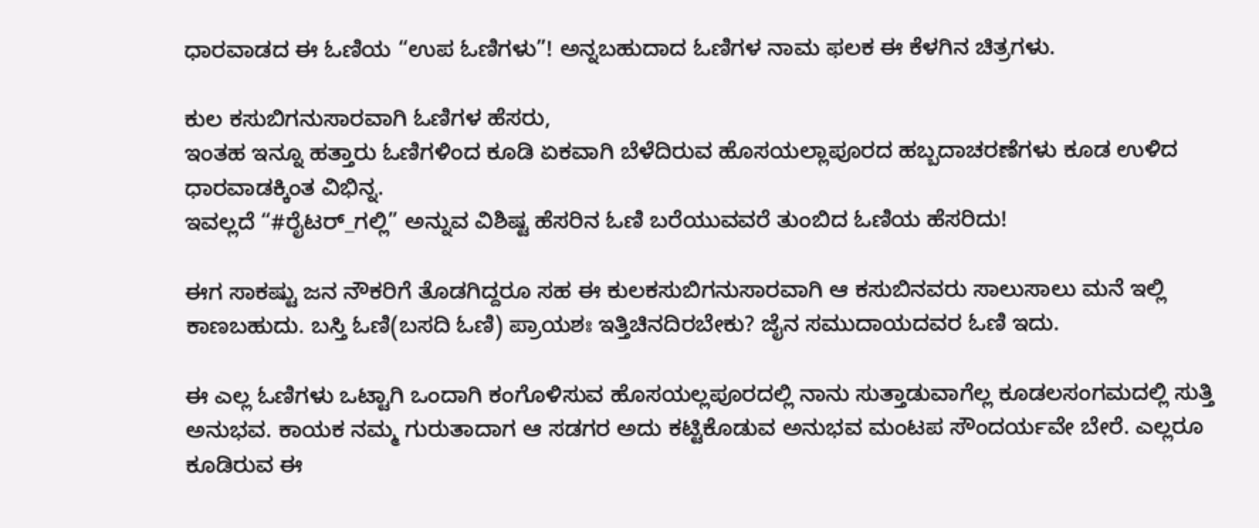ಧಾರವಾಡದ ಈ ಓಣಿಯ “ಉಪ ಓಣಿಗಳು”! ಅನ್ನಬಹುದಾದ ಓಣಿಗಳ ನಾಮ ಫಲಕ ಈ ಕೆಳಗಿನ ಚಿತ್ರಗಳು.

ಕುಲ ಕಸುಬಿಗನುಸಾರವಾಗಿ ಓಣಿಗಳ ಹೆಸರು,
ಇಂತಹ ಇನ್ನೂ ಹತ್ತಾರು ಓಣಿಗಳಿಂದ ಕೂಡಿ ಏಕವಾಗಿ ಬೆಳೆದಿರುವ ಹೊಸಯಲ್ಲಾಪೂರದ ಹಬ್ಬದಾಚರಣೆಗಳು ಕೂಡ ಉಳಿದ ಧಾರವಾಡಕ್ಕಿಂತ ವಿಭಿನ್ನ.
ಇವಲ್ಲದೆ “#ರೈಟರ್_ಗಲ್ಲಿ” ಅನ್ನುವ ವಿಶಿಷ್ಟ ಹೆಸರಿನ ಓಣಿ ಬರೆಯುವವರೆ ತುಂಬಿದ ಓಣಿಯ ಹೆಸರಿದು!

ಈಗ ಸಾಕಷ್ಟು ಜನ ನೌಕರಿಗೆ ತೊಡಗಿದ್ದರೂ ಸಹ ಈ ಕುಲಕಸುಬಿಗನುಸಾರವಾಗಿ ಆ ಕಸುಬಿನವರು ಸಾಲುಸಾಲು ಮನೆ ಇಲ್ಲಿ ಕಾಣಬಹುದು. ಬಸ್ತಿ ಓಣಿ(ಬಸದಿ ಓಣಿ) ಪ್ರಾಯಶಃ ಇತ್ತಿಚಿನದಿರಬೇಕು? ಜೈನ ಸಮುದಾಯದವರ ಓಣಿ ಇದು.

ಈ ಎಲ್ಲ ಓಣಿಗಳು ಒಟ್ಟಾಗಿ ಒಂದಾಗಿ ಕಂಗೊಳಿಸುವ ಹೊಸಯಲ್ಲಪೂರದಲ್ಲಿ ನಾನು ಸುತ್ತಾಡುವಾಗೆಲ್ಲ ಕೂಡಲಸಂಗಮದಲ್ಲಿ ಸುತ್ತಿ ಅನುಭವ. ಕಾಯಕ ನಮ್ಮ ಗುರುತಾದಾಗ ಆ ಸಡಗರ ಅದು ಕಟ್ಟಿಕೊಡುವ ಅನುಭವ ಮಂಟಪ ಸೌಂದರ್ಯವೇ ಬೇರೆ. ಎಲ್ಲರೂ ಕೂಡಿರುವ ಈ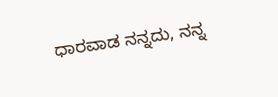ಧಾರವಾಡ ನನ್ನದು, ನನ್ನ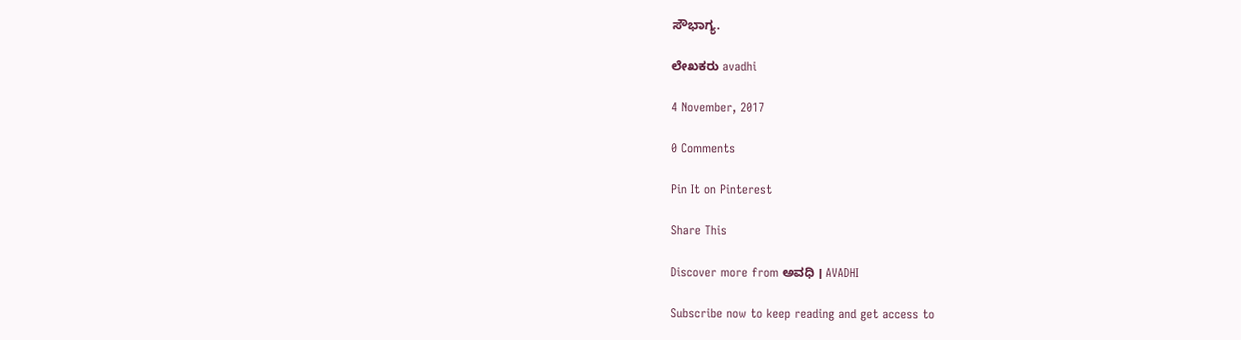ಸೌಭಾಗ್ಯ.

ಲೇಖಕರು avadhi

4 November, 2017

0 Comments

Pin It on Pinterest

Share This

Discover more from ಅವಧಿ । AVADHI

Subscribe now to keep reading and get access to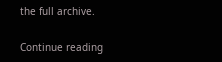the full archive.

Continue reading